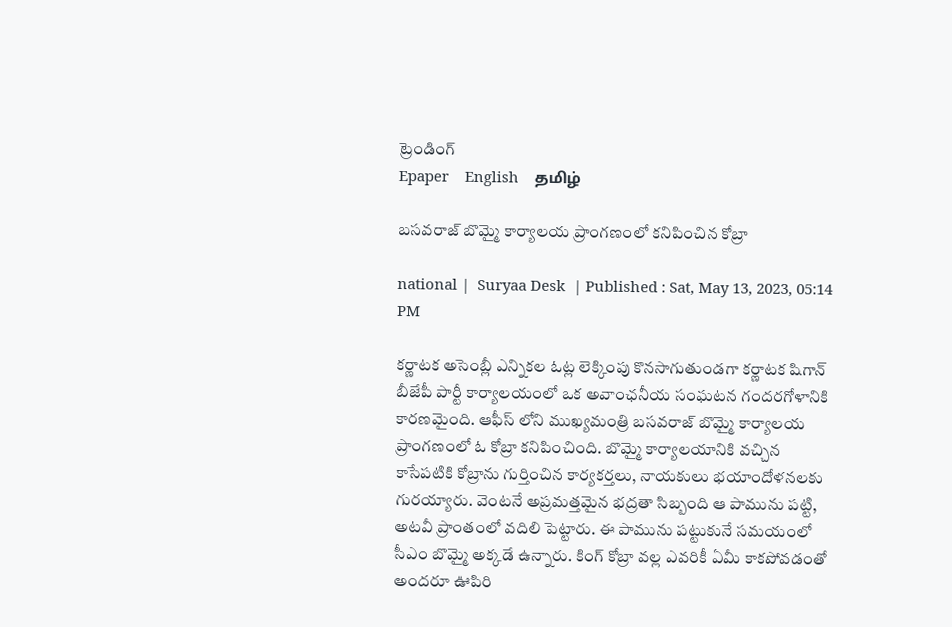ట్రెండింగ్
Epaper    English    தமிழ்

బసవరాజ్ బొమ్మై కార్యాలయ ప్రాంగణంలో కనిపించిన కోబ్రా

national |  Suryaa Desk  | Published : Sat, May 13, 2023, 05:14 PM

కర్ణాటక అసెంబ్లీ ఎన్నికల ఓట్ల లెక్కింపు కొనసాగుతుండగా కర్ణాటక షిగాన్ బీజేపీ పార్టీ కార్యాలయంలో ఒక అవాంఛనీయ సంఘటన గందరగోళానికి కారణమైంది. ఆఫీస్ లోని ముఖ్యమంత్రి బసవరాజ్ బొమ్మై కార్యాలయ ప్రాంగణంలో ఓ కోబ్రా కనిపించింది. బొమ్మై కార్యాలయానికి వచ్చిన కాసేపటికి కోబ్రాను గుర్తించిన కార్యకర్తలు, నాయకులు భయాందోళనలకు గురయ్యారు. వెంటనే అప్రమత్తమైన భద్రతా సిబ్బంది ఆ పామును పట్టి, అటవీ ప్రాంతంలో వదిలి పెట్టారు. ఈ పామును పట్టుకునే సమయంలో సీఎం బొమ్మై అక్కడే ఉన్నారు. కింగ్ కోబ్రా వల్ల ఎవరికీ ఏమీ కాకపోవడంతో అందరూ ఊపిరి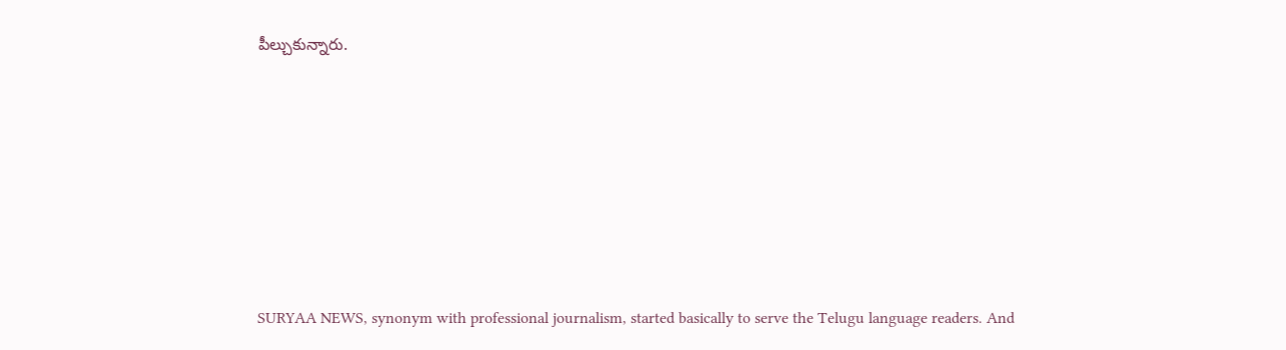పీల్చుకున్నారు.







SURYAA NEWS, synonym with professional journalism, started basically to serve the Telugu language readers. And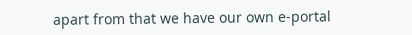apart from that we have our own e-portal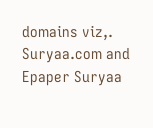domains viz,. Suryaa.com and Epaper Suryaa